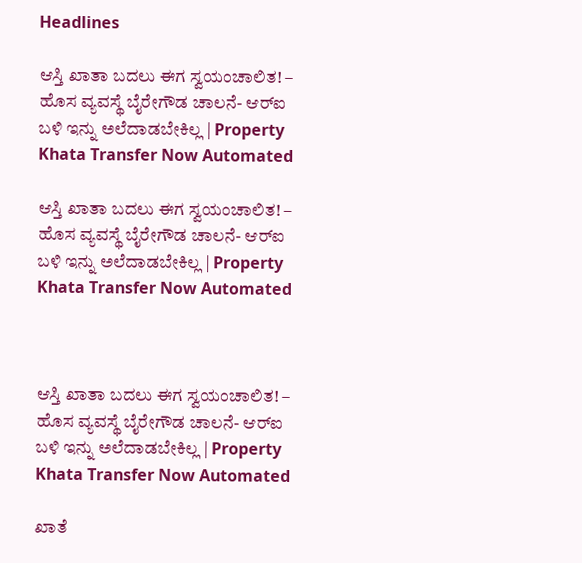Headlines

ಆಸ್ತಿ ಖಾತಾ ಬದಲು ಈಗ ಸ್ವಯಂಚಾಲಿತ! – ಹೊಸ ವ್ಯವಸ್ಥೆ ಬೈರೇಗೌಡ ಚಾಲನೆ- ಆರ್‌ಐ ಬಳಿ ಇನ್ನು ಅಲೆದಾಡಬೇಕಿಲ್ಲ | Property Khata Transfer Now Automated

ಆಸ್ತಿ ಖಾತಾ ಬದಲು ಈಗ ಸ್ವಯಂಚಾಲಿತ! – ಹೊಸ ವ್ಯವಸ್ಥೆ ಬೈರೇಗೌಡ ಚಾಲನೆ- ಆರ್‌ಐ ಬಳಿ ಇನ್ನು ಅಲೆದಾಡಬೇಕಿಲ್ಲ | Property Khata Transfer Now Automated



ಆಸ್ತಿ ಖಾತಾ ಬದಲು ಈಗ ಸ್ವಯಂಚಾಲಿತ! – ಹೊಸ ವ್ಯವಸ್ಥೆ ಬೈರೇಗೌಡ ಚಾಲನೆ- ಆರ್‌ಐ ಬಳಿ ಇನ್ನು ಅಲೆದಾಡಬೇಕಿಲ್ಲ | Property Khata Transfer Now Automated

ಖಾತೆ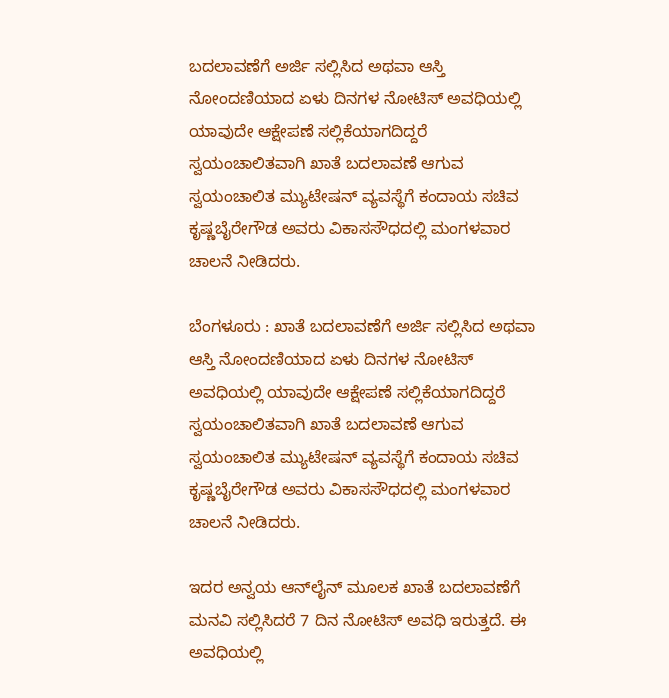ಬದಲಾವಣೆಗೆ ಅರ್ಜಿ ಸಲ್ಲಿಸಿದ ಅಥವಾ ಆಸ್ತಿ ನೋಂದಣಿಯಾದ ಏಳು ದಿನಗಳ ನೋಟಿಸ್‌ ಅವಧಿಯಲ್ಲಿ ಯಾವುದೇ ಆಕ್ಷೇಪಣೆ ಸಲ್ಲಿಕೆಯಾಗದಿದ್ದರೆ ಸ್ವಯಂಚಾಲಿತವಾಗಿ ಖಾತೆ ಬದಲಾವಣೆ ಆಗುವ ಸ್ವಯಂಚಾಲಿತ ಮ್ಯುಟೇಷನ್‌ ವ್ಯವಸ್ಥೆಗೆ ಕಂದಾಯ ಸಚಿವ ಕೃಷ್ಣಬೈರೇಗೌಡ ಅವರು ವಿಕಾಸಸೌಧದಲ್ಲಿ ಮಂಗಳವಾರ ಚಾಲನೆ ನೀಡಿದರು.

ಬೆಂಗಳೂರು : ಖಾತೆ ಬದಲಾವಣೆಗೆ ಅರ್ಜಿ ಸಲ್ಲಿಸಿದ ಅಥವಾ ಆಸ್ತಿ ನೋಂದಣಿಯಾದ ಏಳು ದಿನಗಳ ನೋಟಿಸ್‌ ಅವಧಿಯಲ್ಲಿ ಯಾವುದೇ ಆಕ್ಷೇಪಣೆ ಸಲ್ಲಿಕೆಯಾಗದಿದ್ದರೆ ಸ್ವಯಂಚಾಲಿತವಾಗಿ ಖಾತೆ ಬದಲಾವಣೆ ಆಗುವ ಸ್ವಯಂಚಾಲಿತ ಮ್ಯುಟೇಷನ್‌ ವ್ಯವಸ್ಥೆಗೆ ಕಂದಾಯ ಸಚಿವ ಕೃಷ್ಣಬೈರೇಗೌಡ ಅವರು ವಿಕಾಸಸೌಧದಲ್ಲಿ ಮಂಗಳವಾರ ಚಾಲನೆ ನೀಡಿದರು.

ಇದರ ಅನ್ವಯ ಆನ್‌ಲೈನ್‌ ಮೂಲಕ ಖಾತೆ ಬದಲಾವಣೆಗೆ ಮನವಿ ಸಲ್ಲಿಸಿದರೆ 7 ದಿನ ನೋಟಿಸ್ ಅವಧಿ ಇರುತ್ತದೆ. ಈ ಅವಧಿಯಲ್ಲಿ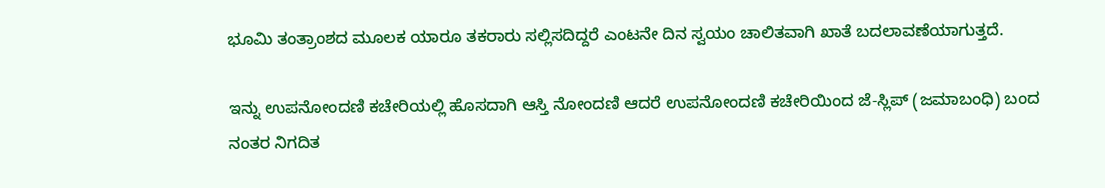ಭೂಮಿ ತಂತ್ರಾಂಶದ ಮೂಲಕ ಯಾರೂ ತಕರಾರು ಸಲ್ಲಿಸದಿದ್ದರೆ ಎಂಟನೇ ದಿನ ಸ್ವಯಂ ಚಾಲಿತವಾಗಿ ಖಾತೆ ಬದಲಾವಣೆಯಾಗುತ್ತದೆ.

ಇನ್ನು ಉಪನೋಂದಣಿ ಕಚೇರಿಯಲ್ಲಿ ಹೊಸದಾಗಿ ಆಸ್ತಿ ನೋಂದಣಿ ಆದರೆ ಉಪನೋಂದಣಿ ಕಚೇರಿಯಿಂದ ಜೆ-ಸ್ಲಿಪ್ (ಜಮಾಬಂಧಿ) ಬಂದ ನಂತರ ನಿಗದಿತ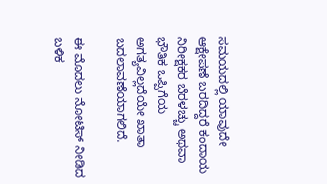ಸಮಯದಲ್ಲಿ ಯಾವುದೇ ಆಕ್ಷೇಪಣೆ ಬರದಿದ್ದರೆ ಕಂದಾಯ ನಿರೀಕ್ಷಕರ ಬೆರಳಚ್ಚು ಅಥವಾ ಭೌತಿಕ ಒಪ್ಪಿಗೆಯ ಅಗತ್ಯವಿಲ್ಲದೆಯೇ ಖಾತಾ ಬದಲಾವಣೆಯಾಗಲಿದೆ.

ಈ ಮೊದಲು ನೋಟಿಸ್ ನೀಡಿದ ಬಳಿಕ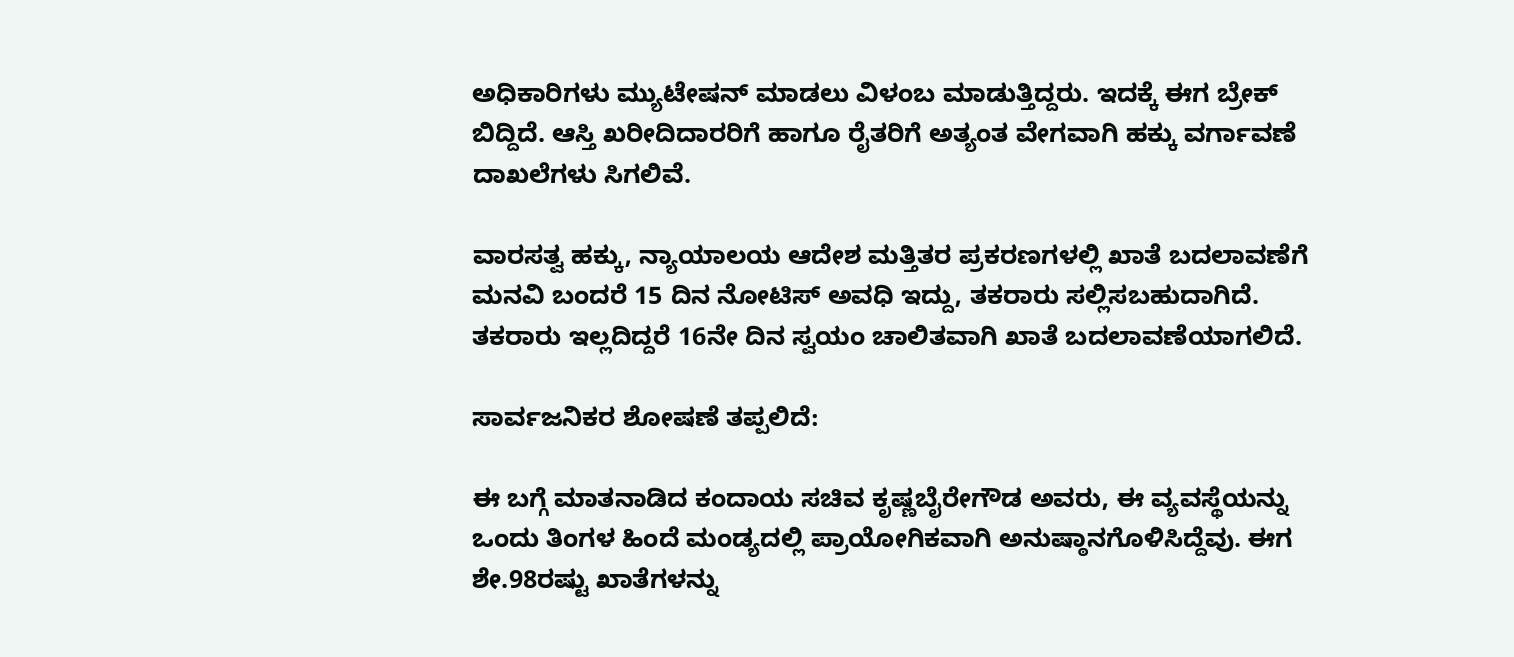ಅಧಿಕಾರಿಗಳು ಮ್ಯುಟೇಷನ್ ಮಾಡಲು ವಿಳಂಬ ಮಾಡುತ್ತಿದ್ದರು. ಇದಕ್ಕೆ ಈಗ ಬ್ರೇಕ್‌ ಬಿದ್ದಿದೆ. ಆಸ್ತಿ ಖರೀದಿದಾರರಿಗೆ ಹಾಗೂ ರೈತರಿಗೆ ಅತ್ಯಂತ ವೇಗವಾಗಿ ಹಕ್ಕು ವರ್ಗಾವಣೆ ದಾಖಲೆಗಳು ಸಿಗಲಿವೆ.

ವಾರಸತ್ವ ಹಕ್ಕು, ನ್ಯಾಯಾಲಯ ಆದೇಶ ಮತ್ತಿತರ ಪ್ರಕರಣಗಳಲ್ಲಿ ಖಾತೆ ಬದಲಾವಣೆಗೆ ಮನವಿ ಬಂದರೆ 15 ದಿನ ನೋಟಿಸ್ ಅವಧಿ ಇದ್ದು, ತಕರಾರು ಸಲ್ಲಿಸಬಹುದಾಗಿದೆ. ತಕರಾರು ಇಲ್ಲದಿದ್ದರೆ 16ನೇ ದಿನ ಸ್ವಯಂ ಚಾಲಿತವಾಗಿ ಖಾತೆ ಬದಲಾವಣೆಯಾಗಲಿದೆ.

ಸಾರ್ವಜನಿಕರ ಶೋಷಣೆ ತಪ್ಪಲಿದೆ:

ಈ ಬಗ್ಗೆ ಮಾತನಾಡಿದ ಕಂದಾಯ ಸಚಿವ ಕೃಷ್ಣಬೈರೇಗೌಡ ಅವರು, ಈ ವ್ಯವಸ್ಥೆಯನ್ನು ಒಂದು ತಿಂಗಳ ಹಿಂದೆ ಮಂಡ್ಯದಲ್ಲಿ ಪ್ರಾಯೋಗಿಕವಾಗಿ ಅನುಷ್ಠಾನಗೊಳಿಸಿದ್ದೆವು. ಈಗ ಶೇ.98ರಷ್ಟು ಖಾತೆಗಳನ್ನು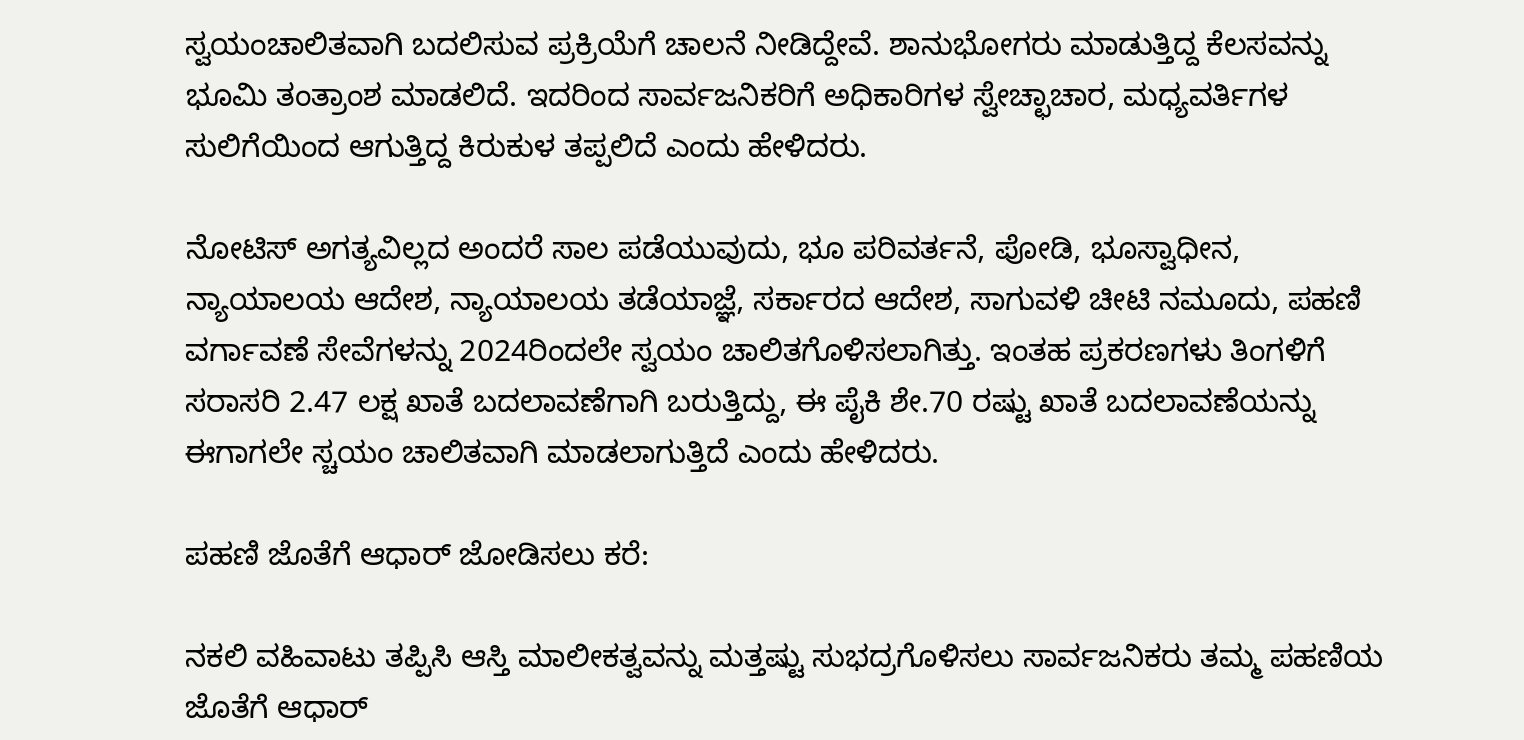ಸ್ವಯಂಚಾಲಿತವಾಗಿ ಬದಲಿಸುವ ಪ್ರಕ್ರಿಯೆಗೆ ಚಾಲನೆ ನೀಡಿದ್ದೇವೆ. ಶಾನುಭೋಗರು ಮಾಡುತ್ತಿದ್ದ ಕೆಲಸವನ್ನು ಭೂಮಿ ತಂತ್ರಾಂಶ ಮಾಡಲಿದೆ. ಇದರಿಂದ ಸಾರ್ವಜನಿಕರಿಗೆ ಅಧಿಕಾರಿಗಳ ಸ್ವೇಚ್ಛಾಚಾರ, ಮಧ್ಯವರ್ತಿಗಳ ಸುಲಿಗೆಯಿಂದ ಆಗುತ್ತಿದ್ದ ಕಿರುಕುಳ ತಪ್ಪಲಿದೆ ಎಂದು ಹೇಳಿದರು.

ನೋಟಿಸ್‌ ಅಗತ್ಯವಿಲ್ಲದ ಅಂದರೆ ಸಾಲ ಪಡೆಯುವುದು, ಭೂ ಪರಿವರ್ತನೆ, ಪೋಡಿ, ಭೂಸ್ವಾಧೀನ, ನ್ಯಾಯಾಲಯ ಆದೇಶ, ನ್ಯಾಯಾಲಯ ತಡೆಯಾಜ್ಞೆ, ಸರ್ಕಾರದ ಆದೇಶ, ಸಾಗುವಳಿ ಚೀಟಿ ನಮೂದು, ಪಹಣಿ ವರ್ಗಾವಣೆ ಸೇವೆಗಳನ್ನು 2024ರಿಂದಲೇ ಸ್ವಯಂ ಚಾಲಿತಗೊಳಿಸಲಾಗಿತ್ತು. ಇಂತಹ ಪ್ರಕರಣಗಳು ತಿಂಗಳಿಗೆ ಸರಾಸರಿ 2.47 ಲಕ್ಷ ಖಾತೆ ಬದಲಾವಣೆಗಾಗಿ ಬರುತ್ತಿದ್ದು, ಈ ಪೈಕಿ ಶೇ.70 ರಷ್ಟು ಖಾತೆ ಬದಲಾವಣೆಯನ್ನು ಈಗಾಗಲೇ ಸ್ಚಯಂ ಚಾಲಿತವಾಗಿ ಮಾಡಲಾಗುತ್ತಿದೆ ಎಂದು ಹೇಳಿದರು.

ಪಹಣಿ ಜೊತೆಗೆ ಆಧಾರ್ ಜೋಡಿಸಲು ಕರೆ:

ನಕಲಿ ವಹಿವಾಟು ತಪ್ಪಿಸಿ ಆಸ್ತಿ ಮಾಲೀಕತ್ವವನ್ನು ಮತ್ತಷ್ಟು ಸುಭದ್ರಗೊಳಿಸಲು ಸಾರ್ವಜನಿಕರು ತಮ್ಮ ಪಹಣಿಯ ಜೊತೆಗೆ ಆಧಾರ್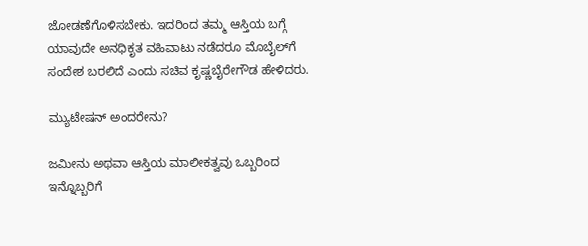ಜೋಡಣೆಗೊಳಿಸಬೇಕು. ಇದರಿಂದ ತಮ್ಮ ಆಸ್ತಿಯ ಬಗ್ಗೆ ಯಾವುದೇ ಅನಧಿಕೃತ ವಹಿವಾಟು ನಡೆದರೂ ಮೊಬೈಲ್‌ಗೆ ಸಂದೇಶ ಬರಲಿದೆ ಎಂದು ಸಚಿವ ಕೃಷ್ಣಬೈರೇಗೌಡ ಹೇಳಿದರು.

ಮ್ಯುಟೇಷನ್ ಅಂದರೇನು?

ಜಮೀನು ಅಥವಾ ಆಸ್ತಿಯ ಮಾಲೀಕತ್ವವು ಒಬ್ಬರಿಂದ ಇನ್ನೊಬ್ಬರಿಗೆ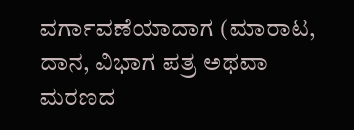ವರ್ಗಾವಣೆಯಾದಾಗ (ಮಾರಾಟ, ದಾನ, ವಿಭಾಗ ಪತ್ರ ಅಥವಾ ಮರಣದ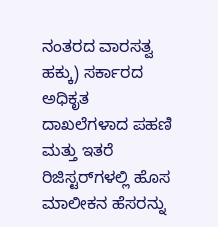ನಂತರದ ವಾರಸತ್ವ ಹಕ್ಕು) ಸರ್ಕಾರದ ಅಧಿಕೃತ ದಾಖಲೆಗಳಾದ ಪಹಣಿ ಮತ್ತು ಇತರೆ ರಿಜಿಸ್ಟರ್‌ಗಳಲ್ಲಿ ಹೊಸ ಮಾಲೀಕನ ಹೆಸರನ್ನು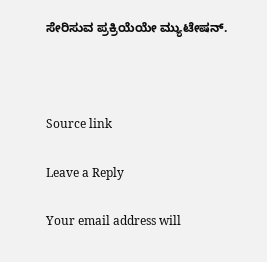ಸೇರಿಸುವ ಪ್ರಕ್ರಿಯೆಯೇ ಮ್ಯುಟೇಷನ್.



Source link

Leave a Reply

Your email address will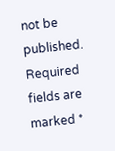not be published. Required fields are marked *